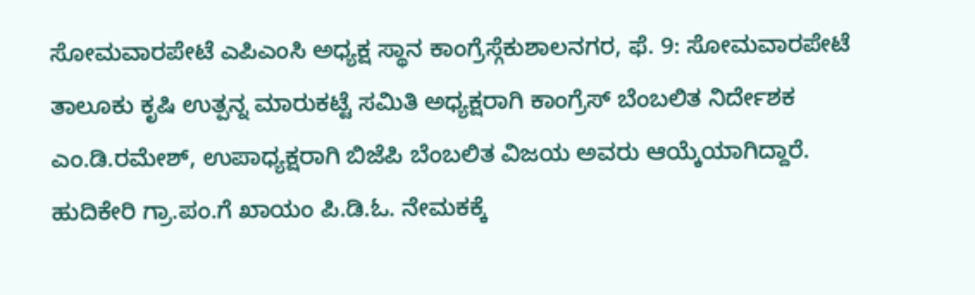ಸೋಮವಾರಪೇಟೆ ಎಪಿಎಂಸಿ ಅಧ್ಯಕ್ಷ ಸ್ಥಾನ ಕಾಂಗ್ರೆಸ್ಗೆಕುಶಾಲನಗರ, ಫೆ. 9: ಸೋಮವಾರಪೇಟೆ ತಾಲೂಕು ಕೃಷಿ ಉತ್ಪನ್ನ ಮಾರುಕಟ್ಟೆ ಸಮಿತಿ ಅಧ್ಯಕ್ಷರಾಗಿ ಕಾಂಗ್ರೆಸ್ ಬೆಂಬಲಿತ ನಿರ್ದೇಶಕ ಎಂ.ಡಿ.ರಮೇಶ್, ಉಪಾಧ್ಯಕ್ಷರಾಗಿ ಬಿಜೆಪಿ ಬೆಂಬಲಿತ ವಿಜಯ ಅವರು ಆಯ್ಕೆಯಾಗಿದ್ದಾರೆ.
ಹುದಿಕೇರಿ ಗ್ರಾ.ಪಂ.ಗೆ ಖಾಯಂ ಪಿ.ಡಿ.ಓ. ನೇಮಕಕ್ಕೆ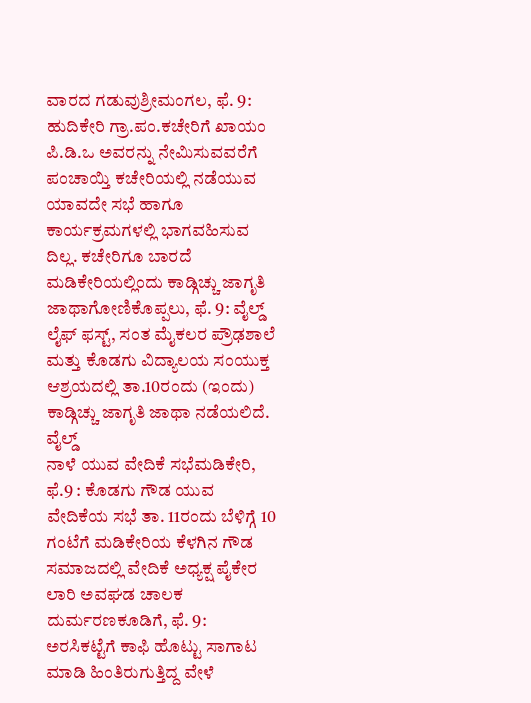ವಾರದ ಗಡುವುಶ್ರೀಮಂಗಲ, ಫೆ. 9: ಹುದಿಕೇರಿ ಗ್ರಾ.ಪಂ.ಕಚೇರಿಗೆ ಖಾಯಂ ಪಿ.ಡಿ.ಒ ಅವರನ್ನು ನೇಮಿಸುವವರೆಗೆ ಪಂಚಾಯ್ತಿ ಕಚೇರಿಯಲ್ಲಿ ನಡೆಯುವ ಯಾವದೇ ಸಭೆ ಹಾಗೂ ಕಾರ್ಯಕ್ರಮಗಳಲ್ಲಿ ಭಾಗವಹಿಸುವ ದಿಲ್ಲ. ಕಚೇರಿಗೂ ಬಾರದೆ
ಮಡಿಕೇರಿಯಲ್ಲಿಂದು ಕಾಡ್ಗಿಚ್ಚು ಜಾಗೃತಿ ಜಾಥಾಗೋಣಿಕೊಪ್ಪಲು, ಫೆ. 9: ವೈಲ್ಡ್ ಲೈಫ್ ಫಸ್ಟ್, ಸಂತ ಮೈಕಲರ ಪ್ರೌಢಶಾಲೆ ಮತ್ತು ಕೊಡಗು ವಿದ್ಯಾಲಯ ಸಂಯುಕ್ತ ಆಶ್ರಯದಲ್ಲಿ ತಾ.10ರಂದು (ಇಂದು) ಕಾಡ್ಗಿಚ್ಚು ಜಾಗೃತಿ ಜಾಥಾ ನಡೆಯಲಿದೆ. ವೈಲ್ಡ್
ನಾಳೆ ಯುವ ವೇದಿಕೆ ಸಭೆಮಡಿಕೇರಿ, ಫೆ.9 : ಕೊಡಗು ಗೌಡ ಯುವ ವೇದಿಕೆಯ ಸಭೆ ತಾ. 11ರಂದು ಬೆಳಿಗ್ಗೆ 10 ಗಂಟೆಗೆ ಮಡಿಕೇರಿಯ ಕೆಳಗಿನ ಗೌಡ ಸಮಾಜದಲ್ಲಿ ವೇದಿಕೆ ಅಧ್ಯಕ್ಷ ಪೈಕೇರ
ಲಾರಿ ಅವಘಡ ಚಾಲಕ ದುರ್ಮರಣಕೂಡಿಗೆ, ಫೆ. 9: ಅರಸಿಕಟ್ಟೆಗೆ ಕಾಫಿ ಹೊಟ್ಟು ಸಾಗಾಟ ಮಾಡಿ ಹಿಂತಿರುಗುತ್ತಿದ್ದ ವೇಳೆ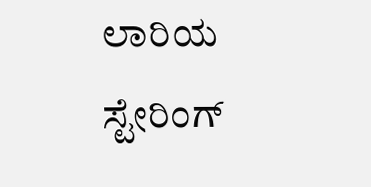ಲಾರಿಯ ಸ್ಟೇರಿಂಗ್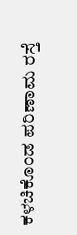ಕಳಚಿಕೊಂಡ ಪರಿಣಾಮ ರಸ್ತೆ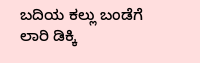ಬದಿಯ ಕಲ್ಲು ಬಂಡೆಗೆ ಲಾರಿ ಡಿಕ್ಕಿ